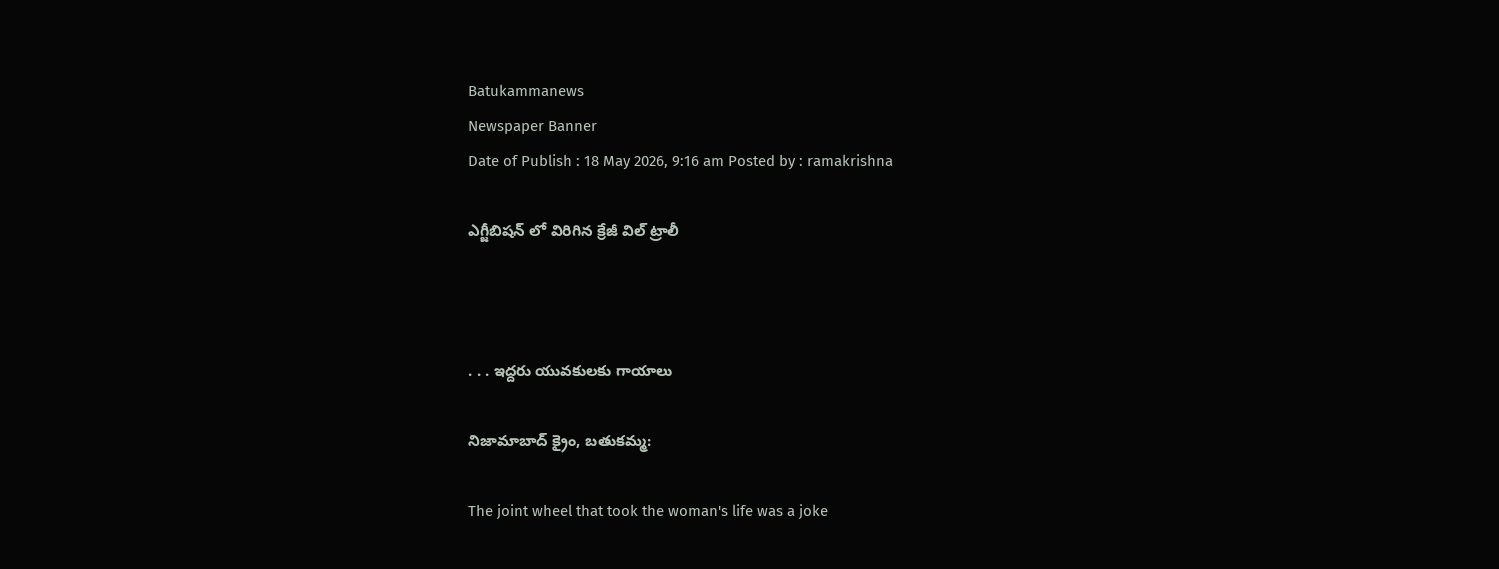Batukammanews
Newspaper Banner
Date of Publish : 18 May 2026, 9:16 am Posted by : ramakrishna

ఎగ్జీబిషన్ లో విరిగిన క్రేజీ విల్ ట్రాలీ



. . . ఇద్దరు యువకులకు గాయాలు

నిజామాబాద్ క్రైం, బతుకమ్మ:

The joint wheel that took the woman's life was a joke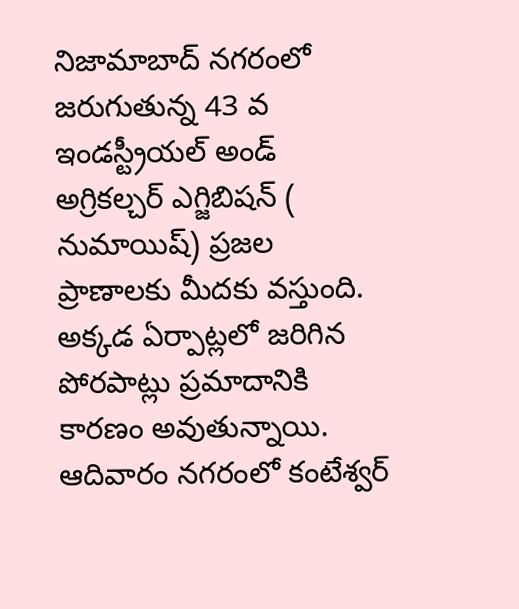నిజామాబాద్ నగరంలో జరుగుతున్న 43 వ  ఇండస్ట్రీయల్ అండ్ అగ్రికల్చర్ ఎగ్జిబిషన్ ( నుమాయిష్) ప్రజల ప్రాణాలకు మీదకు వస్తుంది.  అక్కడ ఏర్పాట్లలో జరిగిన పోరపాట్లు ప్రమాదానికి కారణం అవుతున్నాయి. ఆదివారం నగరంలో కంటేశ్వర్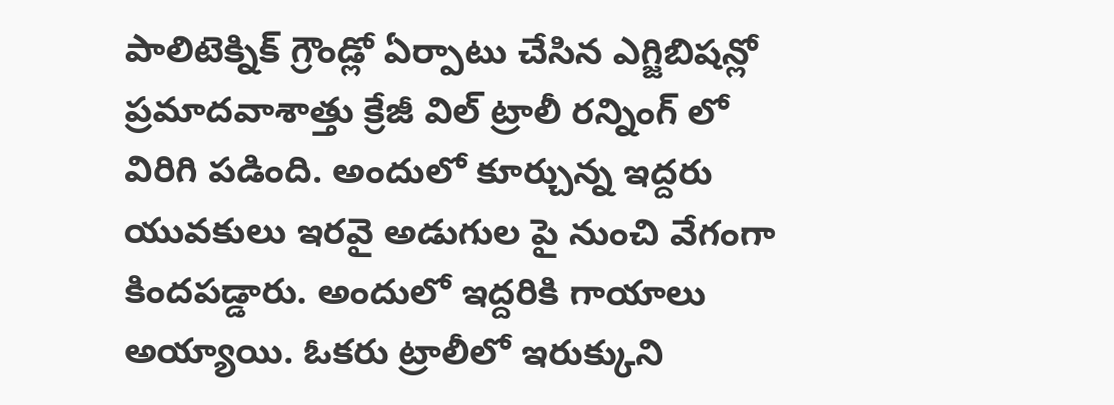పాలిటెక్నిక్ గ్రౌండ్లో ఏర్పాటు చేసిన ఎగ్జిబిషన్లో ప్రమాదవాశాత్తు క్రేజీ విల్ ట్రాలీ రన్నింగ్ లో విరిగి పడింది. అందులో కూర్చున్న ఇద్దరు యువకులు ఇరవై అడుగుల పై నుంచి వేగంగా కిందపడ్డారు. అందులో ఇద్దరికి గాయాలు అయ్యాయి. ఓకరు ట్రాలీలో ఇరుక్కుని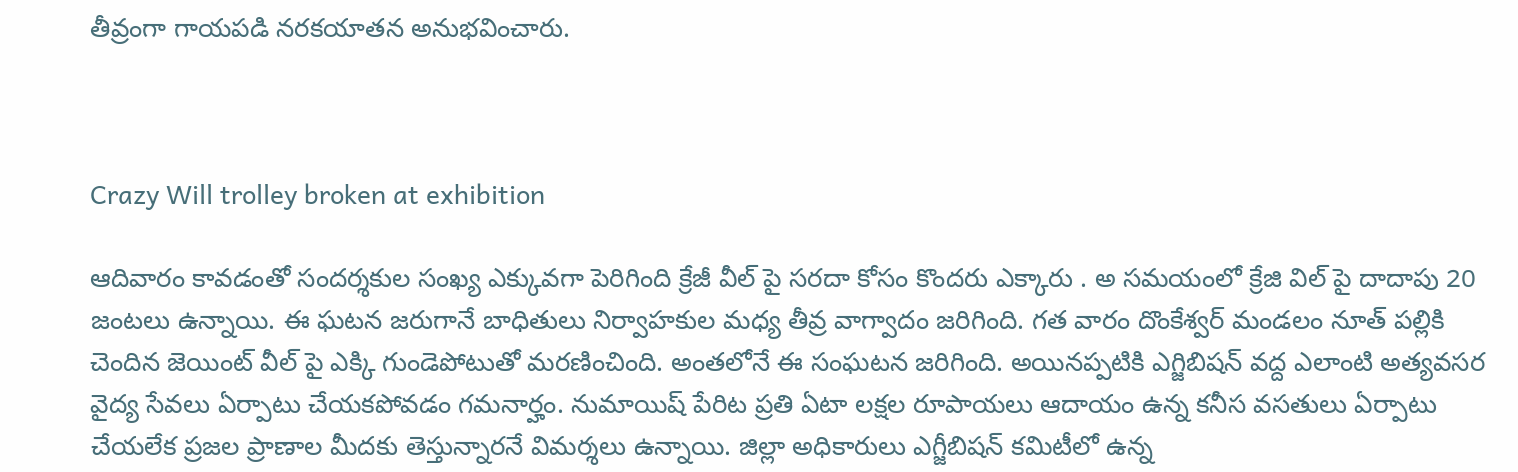తీవ్రంగా గాయపడి నరకయాతన అనుభవించారు.



Crazy Will trolley broken at exhibition

ఆదివారం కావడంతో సందర్శకుల సంఖ్య ఎక్కువగా పెరిగింది క్రేజీ వీల్ పై సరదా కోసం కొందరు ఎక్కారు . అ సమయంలో క్రేజి విల్ పై దాదాపు 20 జంటలు ఉన్నాయి. ఈ ఘటన జరుగానే బాధితులు నిర్వాహకుల మధ్య తీవ్ర వాగ్వాదం జరిగింది. గత వారం దొంకేశ్వర్ మండలం నూత్ పల్లికి చెందిన జెయింట్ వీల్ పై ఎక్కి గుండెపోటుతో మరణించింది. అంతలోనే ఈ సంఘటన జరిగింది. అయినప్పటికి ఎగ్జిబిషన్ వద్ద ఎలాంటి అత్యవసర వైద్య సేవలు ఏర్పాటు చేయకపోవడం గమనార్హం. నుమాయిష్ పేరిట ప్రతి ఏటా లక్షల రూపాయలు ఆదాయం ఉన్న కనీస వసతులు ఏర్పాటు చేయలేక ప్రజల ప్రాణాల మీదకు తెస్తున్నారనే విమర్శలు ఉన్నాయి. జిల్లా అధికారులు ఎగ్జీబిషన్ కమిటీలో ఉన్న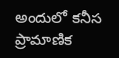అందులో కనీస ప్రామాణిక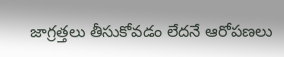జాగ్రత్తలు తీసుకోవడం లేదనే ఆరోపణలు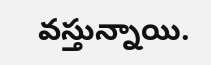వస్తున్నాయి.